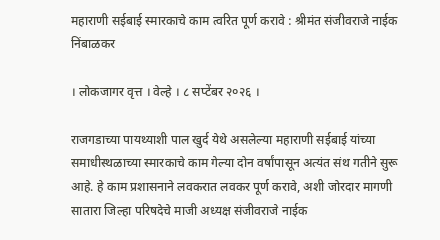महाराणी सईबाई स्मारकाचे काम त्वरित पूर्ण करावे : श्रीमंत संजीवराजे नाईक निंबाळकर

। लोकजागर वृत्त । वेल्हे । ८ सप्टेंबर २०२६ ।

राजगडाच्या पायथ्याशी पाल खुर्द येथे असलेल्या महाराणी सईबाई यांच्या समाधीस्थळाच्या स्मारकाचे काम गेल्या दोन वर्षांपासून अत्यंत संथ गतीने सुरू आहे. हे काम प्रशासनाने लवकरात लवकर पूर्ण करावे, अशी जोरदार मागणी सातारा जिल्हा परिषदेचे माजी अध्यक्ष संजीवराजे नाईक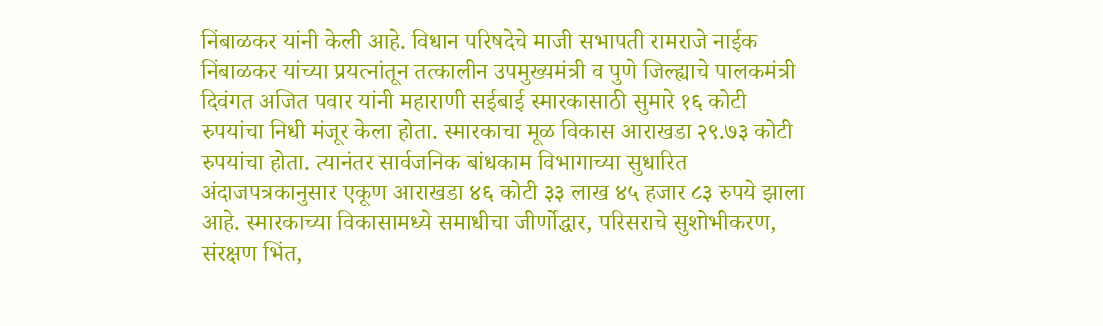निंबाळकर यांनी केली आहे. विधान परिषदेचे माजी सभापती रामराजे नाईक निंबाळकर यांच्या प्रयत्नांतून तत्कालीन उपमुख्यमंत्री व पुणे जिल्ह्याचे पालकमंत्री दिवंगत अजित पवार यांनी महाराणी सईबाई स्मारकासाठी सुमारे १६ कोटी रुपयांचा निधी मंजूर केला होता. स्मारकाचा मूळ विकास आराखडा २९.७३ कोटी रुपयांचा होता. त्यानंतर सार्वजनिक बांधकाम विभागाच्या सुधारित अंदाजपत्रकानुसार एकूण आराखडा ४६ कोटी ३३ लाख ४५ हजार ८३ रुपये झाला आहे. स्मारकाच्या विकासामध्ये समाधीचा जीर्णोद्धार, परिसराचे सुशोभीकरण, संरक्षण भिंत,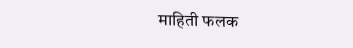माहिती फलक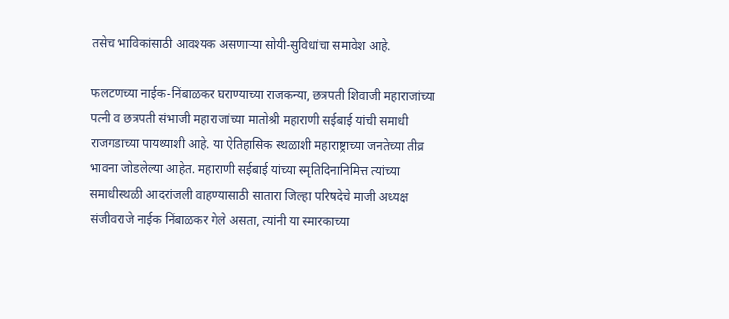तसेच भाविकांसाठी आवश्यक असणाऱ्या सोयी-सुविधांचा समावेश आहे.

फलटणच्या नाईक-निंबाळकर घराण्याच्या राजकन्या, छत्रपती शिवाजी महाराजांच्या पत्नी व छत्रपती संभाजी महाराजांच्या मातोश्री महाराणी सईबाई यांची समाधी राजगडाच्या पायथ्याशी आहे. या ऐतिहासिक स्थळाशी महाराष्ट्राच्या जनतेच्या तीव्र भावना जोडलेल्या आहेत. महाराणी सईबाई यांच्या स्मृतिदिनानिमित्त त्यांच्या समाधीस्थळी आदरांजली वाहण्यासाठी सातारा जिल्हा परिषदेचे माजी अध्यक्ष संजीवराजे नाईक निंबाळकर गेले असता, त्यांनी या स्मारकाच्या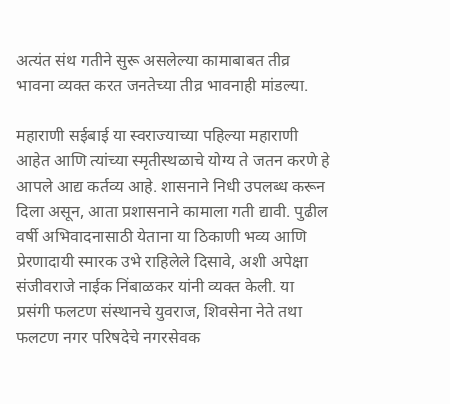अत्यंत संथ गतीने सुरू असलेल्या कामाबाबत तीव्र भावना व्यक्त करत जनतेच्या तीव्र भावनाही मांडल्या.

महाराणी सईबाई या स्वराज्याच्या पहिल्या महाराणी आहेत आणि त्यांच्या स्मृतीस्थळाचे योग्य ते जतन करणे हे आपले आद्य कर्तव्य आहे. शासनाने निधी उपलब्ध करून दिला असून, आता प्रशासनाने कामाला गती द्यावी. पुढील वर्षी अभिवादनासाठी येताना या ठिकाणी भव्य आणि प्रेरणादायी स्मारक उभे राहिलेले दिसावे, अशी अपेक्षा संजीवराजे नाईक निंबाळकर यांनी व्यक्त केली. या प्रसंगी फलटण संस्थानचे युवराज, शिवसेना नेते तथा फलटण नगर परिषदेचे नगरसेवक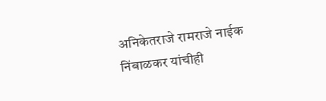अनिकेतराजे रामराजे नाईक निंबाळकर यांचीही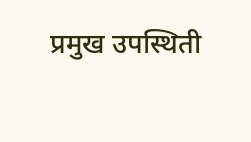प्रमुख उपस्थिती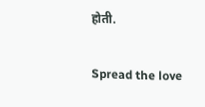होती.

Spread the love